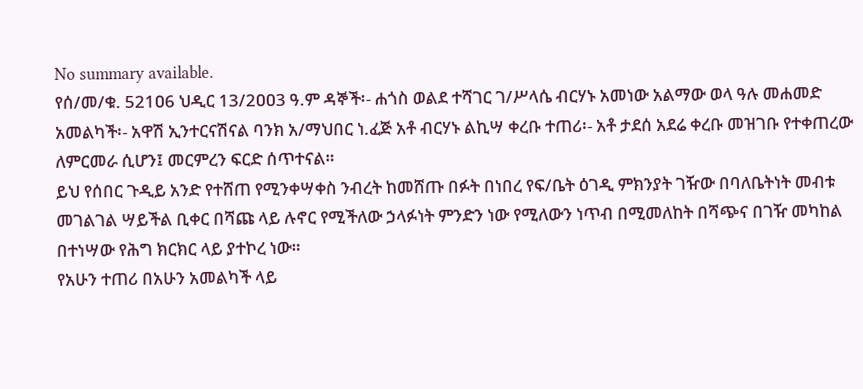No summary available.
የሰ/መ/ቁ. 521ዐ6 ህዲር 13/2ዐዐ3 ዓ.ም ዳኞች፡- ሐጎስ ወልደ ተሻገር ገ/ሥላሴ ብርሃኑ አመነው አልማው ወላ ዓሉ መሐመድ አመልካች፡- አዋሽ ኢንተርናሽናል ባንክ አ/ማህበር ነ.ፈጅ አቶ ብርሃኑ ልኪሣ ቀረቡ ተጠሪ፡- አቶ ታደሰ አደሬ ቀረቡ መዝገቡ የተቀጠረው ለምርመራ ሲሆን፤ መርምረን ፍርድ ሰጥተናል።
ይህ የሰበር ጉዲይ አንድ የተሸጠ የሚንቀሣቀስ ንብረት ከመሸጡ በፉት በነበረ የፍ/ቤት ዕገዲ ምክንያት ገዥው በባለቤትነት መብቱ መገልገል ሣይችል ቢቀር በሻጩ ላይ ሉኖር የሚችለው ኃላፉነት ምንድን ነው የሚለውን ነጥብ በሚመለከት በሻጭና በገዥ መካከል በተነሣው የሕግ ክርክር ላይ ያተኮረ ነው።
የአሁን ተጠሪ በአሁን አመልካች ላይ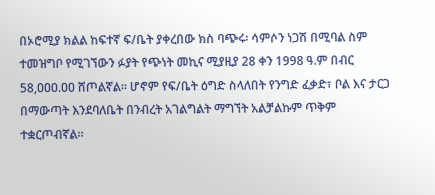በኦሮሚያ ክልል ከፍተኛ ፍ/ቤት ያቀረበው ክስ ባጭሩ፡ ሳምሶን ነጋሽ በሚባል ስም ተመዝግቦ የሚገኘውን ፉያት የጭነት መኪና ሚያዚያ 28 ቀን 1998 ዓ.ም በብር 58,ዐዐዐ.ዐዐ ሸጦልኛል። ሆኖም የፍ/ቤት ዕግድ ስላለበት የንግድ ፈቃድ፣ ቦል እና ታርጋ በማውጣት እንደባለቤት በንብረት አገልግልት ማግኘት አልቻልኩም ጥቅም ተቋርጦብኛል።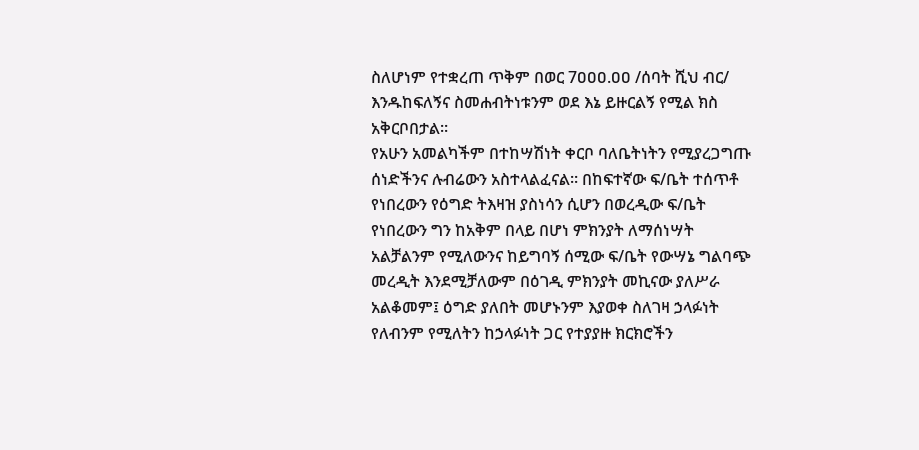ስለሆነም የተቋረጠ ጥቅም በወር 7ዐዐዐ.ዐዐ /ሰባት ሺህ ብር/ እንዱከፍለኝና ስመሐብትነቱንም ወደ እኔ ይዙርልኝ የሚል ክስ አቅርቦበታል።
የአሁን አመልካችም በተከሣሽነት ቀርቦ ባለቤትነትን የሚያረጋግጡ ሰነድችንና ሉብሬውን አስተላልፈናል። በከፍተኛው ፍ/ቤት ተሰጥቶ የነበረውን የዕግድ ትእዛዝ ያስነሳን ሲሆን በወረዲው ፍ/ቤት የነበረውን ግን ከአቅም በላይ በሆነ ምክንያት ለማሰነሣት አልቻልንም የሚለውንና ከይግባኝ ሰሚው ፍ/ቤት የውሣኔ ግልባጭ መረዲት እንደሚቻለውም በዕገዲ ምክንያት መኪናው ያለሥራ አልቆመም፤ ዕግድ ያለበት መሆኑንም እያወቀ ስለገዛ ኃላፉነት የለብንም የሚለትን ከኃላፉነት ጋር የተያያዙ ክርክሮችን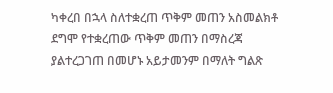ካቀረበ በኋላ ስለተቋረጠ ጥቅም መጠን አስመልክቶ ደግሞ የተቋረጠው ጥቅም መጠን በማስረጃ ያልተረጋገጠ በመሆኑ አይታመንም በማለት ግልጽ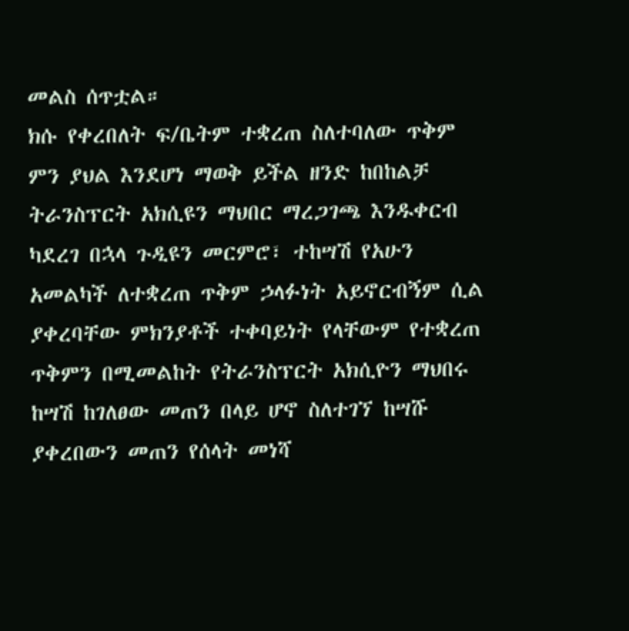መልስ ሰጥቷል።
ክሱ የቀረበለት ፍ/ቤትም ተቋረጠ ስለተባለው ጥቅም ምን ያህል እንደሆነ ማወቅ ይችል ዘንድ ከበከልቻ ትራንስፕርት አክሲዩን ማህበር ማረጋገጫ እንዱቀርብ ካደረገ በኋላ ጉዲዩን መርምሮ፣ ተከሣሽ የአሁን አመልካች ለተቋረጠ ጥቅም ኃላፉነት አይኖርብኝም ሲል ያቀረባቸው ምክንያቶች ተቀባይነት የላቸውም የተቋረጠ ጥቅምን በሚመልከት የትራንስፕርት አክሲዮን ማህበሩ ከሣሽ ከገለፀው መጠን በላይ ሆኖ ስለተገኘ ከሣሹ ያቀረበውን መጠን የሰላት መነሻ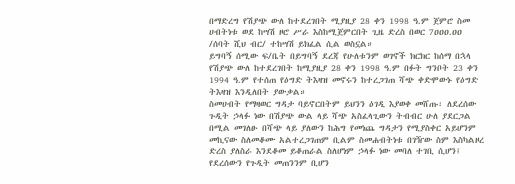በማድረግ የሽያጭ ውለ ከተደረገበት ሚያዚያ 28 ቀን 1998 ዓ.ም ጀምሮ ስመ ሀብትነቱ ወደ ከሣሽ ዞሮ ሥራ እስከሚጀምርበት ጊዜ ድረስ በወር 7ዐዐዐ.ዐዐ /ሰባት ሺህ ብር/ ተከሣሽ ይክፈል ሲል ወስኗል።
ይግባኝ ሰሚው ፍ/ቤት በይግባኝ ደረጃ የሁለቱንም ወገኖች ክርክር ከሰማ በኋላ የሽያጭ ውለ ከተደረገበት ከሚያዚያ 28 ቀን 1998 ዓ.ም በፉት ግንቦት 23 ቀን 1994 ዓ.ም የተሰጠ የዕግድ ትእዛዝ መኖሩን ከተረጋገጠ ሻጭ ቀድሞውኑ የዕግድ ትእዛዝ እንዲለበት ያውቃል።
ስመሀብት የማዛወር ግዳታ ባይኖርበትም ይህንን ዕገዲ እያወቀ መሸጡ፡ ለደረሰው ጉዲት ኃላፉ ነው በሽያጭ ውል ላይ ሻጭ አስፈላጊውን ትብብር ሁለ ያደርጋል በሚል መገለፁ በሻጭ ላይ ያለውን ከሕግ የመነጨ ግዳታን የሚያስቀር አይሆንም መኪናው ስለመቆሙ አልተረጋገጠም ቢልም ስመሐብትነቱ በገዥው ስም እስካልዞረ ድረስ ያለስራ እንደቆመ ይቆጠራል ስለሆነም ኃላፉ ነው መባለ ተገቢ ሲሆን፤ የደረሰውን የጉዲት መጠንንም ቢሆን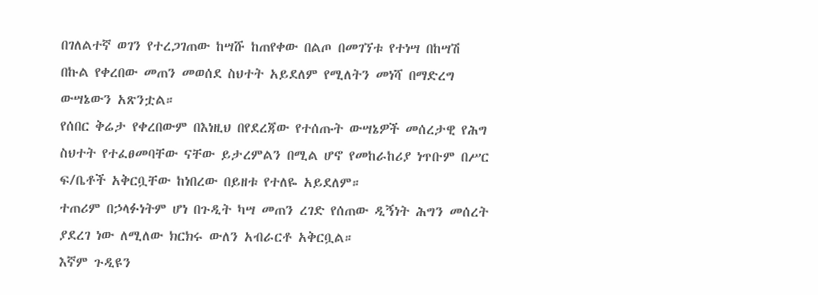በገለልተኛ ወገን የተረጋገጠው ከሣሹ ከጠየቀው በልጦ በመገኘቱ የተነሣ በከሣሽ በኩል የቀረበው መጠን መወሰደ ስህተት አይደለም የሚለትን መነሻ በማድረግ ውሣኔውን አጽንቷል።
የሰበር ቅሬታ የቀረበውም በእነዚህ በየደረጃው የተሰጡት ውሣኔዎች መሰረታዊ የሕግ ስህተት የተፈፀመባቸው ናቸው ይታረምልን በሚል ሆኖ የመከራከሪያ ነጥቡም በሥር ፍ/ቤቶች አቅርቧቸው ከነበረው በይዘቱ የተለዬ አይደለም።
ተጠሪም በኃላፉነትም ሆነ በጉዲት ካሣ መጠን ረገድ የሰጠው ዲኝነት ሕግን መሰረት ያደረገ ነው ለሚለው ክርክሩ ውለን አብራርቶ አቅርቧል።
እኛም ጉዲዩን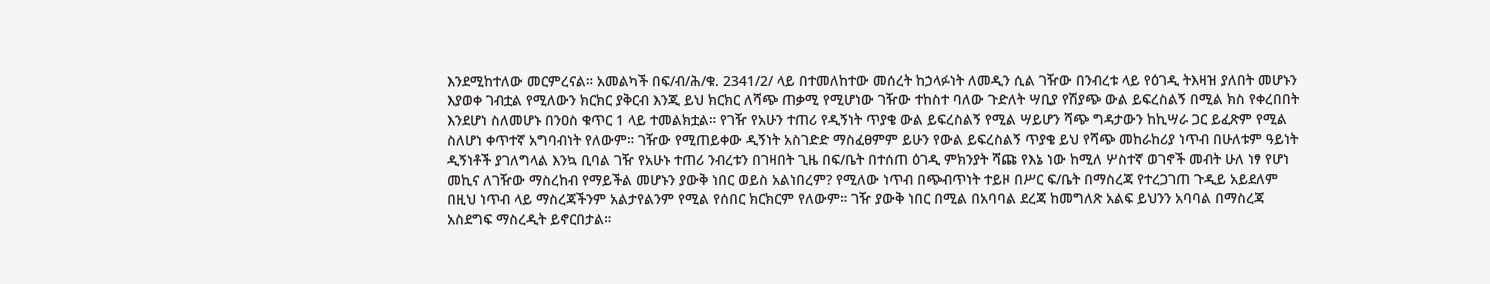እንደሚከተለው መርምረናል። አመልካች በፍ/ብ/ሕ/ቁ. 2341/2/ ላይ በተመለከተው መሰረት ከኃላፉነት ለመዲን ሲል ገዥው በንብረቱ ላይ የዕገዲ ትእዛዝ ያለበት መሆኑን እያወቀ ገብቷል የሚለውን ክርክር ያቅርብ እንጂ ይህ ክርክር ለሻጭ ጠቃሚ የሚሆነው ገዥው ተከስተ ባለው ጉድለት ሣቢያ የሽያጭ ውል ይፍረስልኝ በሚል ክስ የቀረበበት እንደሆነ ስለመሆኑ በንዐስ ቁጥር 1 ላይ ተመልክቷል። የገዥ የአሁን ተጠሪ የዲኝነት ጥያቄ ውል ይፍረስልኝ የሚል ሣይሆን ሻጭ ግዳታውን ከኪሣራ ጋር ይፈጽም የሚል ስለሆነ ቀጥተኛ አግባብነት የለውም። ገዥው የሚጠይቀው ዲኝነት አስገድድ ማስፈፀምም ይሁን የውል ይፍረስልኝ ጥያቄ ይህ የሻጭ መከራከሪያ ነጥብ በሁለቱም ዓይነት ዲኝነቶች ያገለግላል እንኳ ቢባል ገዥ የአሁኑ ተጠሪ ንብረቱን በገዛበት ጊዜ በፍ/ቤት በተሰጠ ዕገዲ ምክንያት ሻጩ የእኔ ነው ከሚለ ሦስተኛ ወገኖች መብት ሁለ ነፃ የሆነ መኪና ለገዥው ማስረከብ የማይችል መሆኑን ያውቅ ነበር ወይስ አልነበረም? የሚለው ነጥብ በጭብጥነት ተይዞ በሥር ፍ/ቤት በማስረጃ የተረጋገጠ ጉዲይ አይደለም በዚህ ነጥብ ላይ ማስረጃችንም አልታየልንም የሚል የሰበር ክርክርም የለውም። ገዥ ያውቅ ነበር በሚል በአባባል ደረጃ ከመግለጽ አልፍ ይህንን አባባል በማስረጃ አስደግፍ ማስረዲት ይኖርበታል።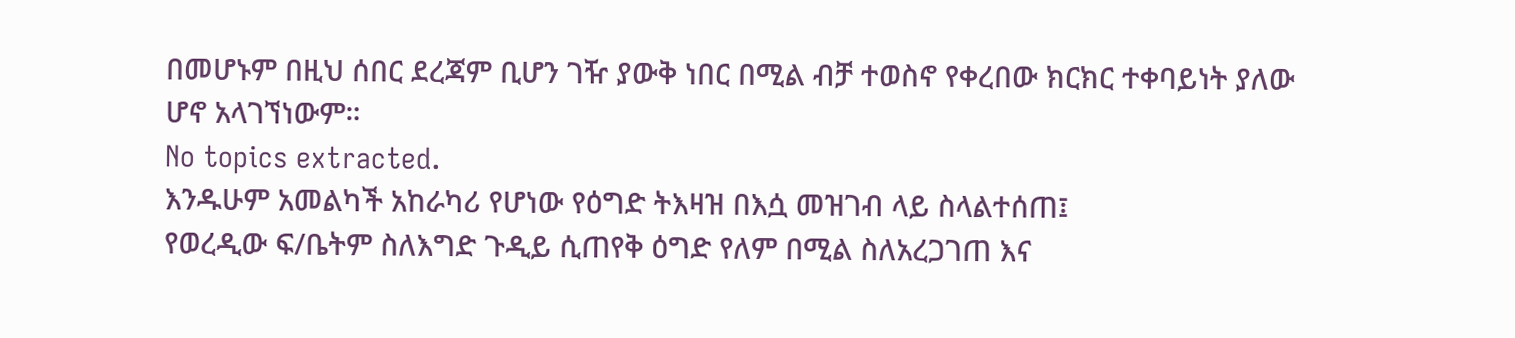በመሆኑም በዚህ ሰበር ደረጃም ቢሆን ገዥ ያውቅ ነበር በሚል ብቻ ተወስኖ የቀረበው ክርክር ተቀባይነት ያለው ሆኖ አላገኘነውም።
No topics extracted.
እንዱሁም አመልካች አከራካሪ የሆነው የዕግድ ትእዛዝ በእሷ መዝገብ ላይ ስላልተሰጠ፤
የወረዲው ፍ/ቤትም ስለእግድ ጉዲይ ሲጠየቅ ዕግድ የለም በሚል ስለአረጋገጠ እና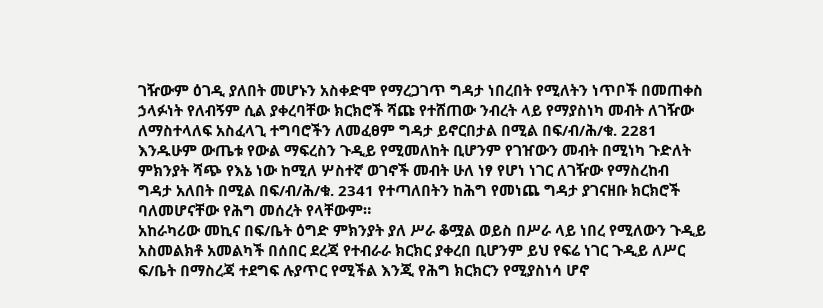ገዥውም ዕገዲ ያለበት መሆኑን አስቀድሞ የማረጋገጥ ግዳታ ነበረበት የሚለትን ነጥቦች በመጠቀስ ኃላፉነት የለብኝም ሲል ያቀረባቸው ክርክሮች ሻጩ የተሸጠው ንብረት ላይ የማያስነካ መብት ለገዥው ለማስተላለፍ አስፈላጊ ተግባሮችን ለመፈፀም ግዳታ ይኖርበታል በሚል በፍ/ብ/ሕ/ቁ. 2281 እንዱሁም ውጤቱ የውል ማፍረስን ጉዲይ የሚመለከት ቢሆንም የገዠውን መብት በሚነካ ጉድለት ምክንያት ሻጭ የእኔ ነው ከሚለ ሦስተኛ ወገኖች መብት ሁለ ነፃ የሆነ ነገር ለገዥው የማስረከብ ግዳታ አለበት በሚል በፍ/ብ/ሕ/ቁ. 2341 የተጣለበትን ከሕግ የመነጨ ግዳታ ያገናዘቡ ክርክሮች ባለመሆናቸው የሕግ መሰረት የላቸውም።
አከራካሪው መኪና በፍ/ቤት ዕግድ ምክንያት ያለ ሥራ ቆሟል ወይስ በሥራ ላይ ነበረ የሚለውን ጉዲይ አስመልክቶ አመልካች በሰበር ደረጃ የተብራራ ክርክር ያቀረበ ቢሆንም ይህ የፍሬ ነገር ጉዲይ ለሥር ፍ/ቤት በማስረጃ ተደግፍ ሉያጥር የሚችል እንጂ የሕግ ክርክርን የሚያስነሳ ሆኖ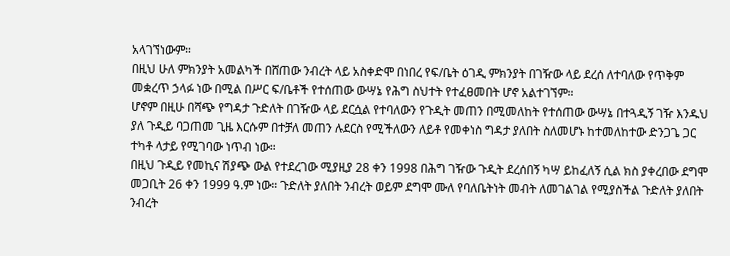አላገኘነውም።
በዚህ ሁለ ምክንያት አመልካች በሸጠው ንብረት ላይ አስቀድሞ በነበረ የፍ/ቤት ዕገዲ ምክንያት በገዥው ላይ ደረሰ ለተባለው የጥቅም መቋረጥ ኃላፉ ነው በሚል በሥር ፍ/ቤቶች የተሰጠው ውሣኔ የሕግ ስህተት የተፈፀመበት ሆኖ አልተገኘም።
ሆኖም በዚሁ በሻጭ የግዳታ ጉድለት በገዥው ላይ ደርሷል የተባለውን የጉዲት መጠን በሚመለከት የተሰጠው ውሣኔ በተጓዲኝ ገዥ እንዱህ ያለ ጉዲይ ባጋጠመ ጊዜ እርሱም በተቻለ መጠን ሉደርስ የሚችለውን ለይቶ የመቀነስ ግዳታ ያለበት ስለመሆኑ ከተመለከተው ድንጋጌ ጋር ተካቶ ላታይ የሚገባው ነጥብ ነው።
በዚህ ጉዲይ የመኪና ሽያጭ ውል የተደረገው ሚያዚያ 28 ቀን 1998 በሕግ ገዥው ጉዲት ደረሰበኝ ካሣ ይከፈለኝ ሲል ክስ ያቀረበው ደግሞ መጋቢት 26 ቀን 1999 ዓ.ም ነው። ጉድለት ያለበት ንብረት ወይም ደግሞ ሙለ የባለቤትነት መብት ለመገልገል የሚያስችል ጉድለት ያለበት ንብረት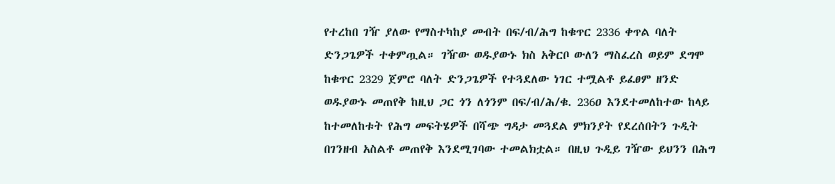የተረከበ ገዥ ያለው የማስተካከያ መብት በፍ/ብ/ሕግ ከቁጥር 2336 ቀጥል ባለት ድንጋጌዎች ተቀምጧል። ገዥው ወዱያውኑ ክስ አቅርቦ ውለን ማስፈረስ ወይም ደግሞ ከቁጥር 2329 ጀምሮ ባለት ድንጋጌዎች የተጓደለው ነገር ተሟልቶ ይፈፀም ዘንድ ወዱያውኑ መጠየቅ ከዚህ ጋር ጎን ለጎንም በፍ/ብ/ሕ/ቁ. 236ዐ እንደተመለከተው ከላይ ከተመለከቱት የሕግ መፍትሄዎች በሻጭ ግዳታ መጓደል ምክንያት የደረሰበትን ጉዲት በገንዘብ አስልቶ መጠየቅ እንደሚገባው ተመልክቷል። በዚህ ጉዲይ ገዥው ይህንን በሕግ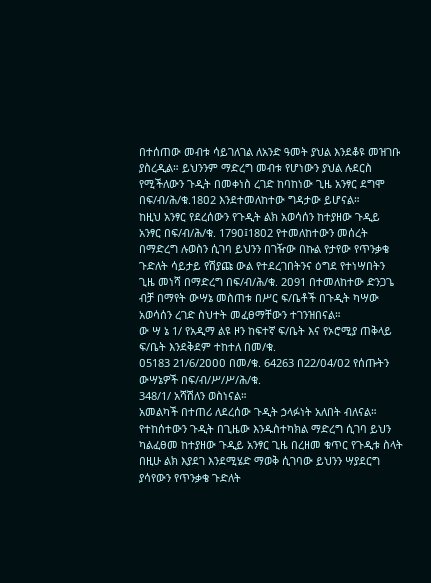በተሰጠው መብቱ ሳይገለገል ለአንድ ዓመት ያህል እንደቆዩ መዝገቡ ያስረዲል። ይህንንም ማድረግ መብቱ የሆነውን ያህል ሉደርስ የሚችለውን ጉዲት በመቀነስ ረገድ ከባከነው ጊዜ አንፃር ደግሞ በፍ/ብ/ሕ/ቁ.18ዐ2 እንደተመለከተው ግዳታው ይሆናል።
ከዚህ አንፃር የደረሰውን የጉዲት ልክ አወሳሰን ከተያዘው ጉዲይ አንፃር በፍ/ብ/ሕ/ቁ. 179ዐ፤18ዐ2 የተመለከተውን መሰረት በማድረግ ሉወስን ሲገባ ይህንን በገዥው በኩል የታየው የጥንቃቄ ጉድለት ሳይታይ የሽያጩ ውል የተደረገበትንና ዕግደ የተነሣበትን ጊዜ መነሻ በማድረግ በፍ/ብ/ሕ/ቁ. 2ዐ91 በተመለከተው ድንጋጌ ብቻ በማየት ውሣኔ መስጠቱ በሥር ፍ/ቤቶች በጉዲት ካሣው አወሳሰን ረገድ ስህተት መፈፀማቸውን ተገንዝበናል።
ው ሣ ኔ 1/ የአዲማ ልዩ ዞን ከፍተኛ ፍ/ቤት እና የኦሮሚያ ጠቅላይ ፍ/ቤት እንደቅደም ተከተለ በመ/ቁ.
ዐ5183 21/6/2ዐዐዐ በመ/ቁ. 64263 በ22/ዐ4/ዐ2 የሰጡትን ውሣኔዎች በፍ/ብ/ሥ/ሥ/ሕ/ቁ.
348/1/ አሻሽለን ወስነናል።
አመልካች በተጠሪ ለደረሰው ጉዲት ኃላፉነት አለበት ብለናል።
የተከሰተውን ጉዲት በጊዜው እንዱስተካክል ማድረግ ሲገባ ይህን ካልፈፀመ ከተያዘው ጉዲይ አንፃር ጊዜ በረዘመ ቁጥር የጉዲቱ ስላት በዚሁ ልክ እያደገ እንደሚሄድ ማወቅ ሲገባው ይህንን ሣያደርግ ያሳየውን የጥንቃቄ ጉድለት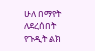ሁለ በማየት ለደረሰበት የጉዲት ልክ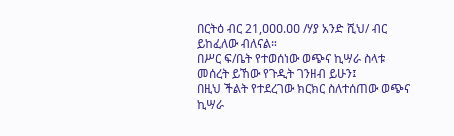በርትዕ ብር 21,ዐዐዐ.ዐዐ /ሃያ አንድ ሺህ/ ብር ይከፈለው ብለናል።
በሥር ፍ/ቤት የተወሰነው ወጭና ኪሣራ ስላቱ መሰረት ይኸው የጉዲት ገንዘብ ይሁን፤
በዚህ ችልት የተደረገው ክርክር ስለተሰጠው ወጭና ኪሣራ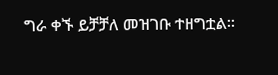ግራ ቀኙ ይቻቻለ መዝገቡ ተዘግቷል።